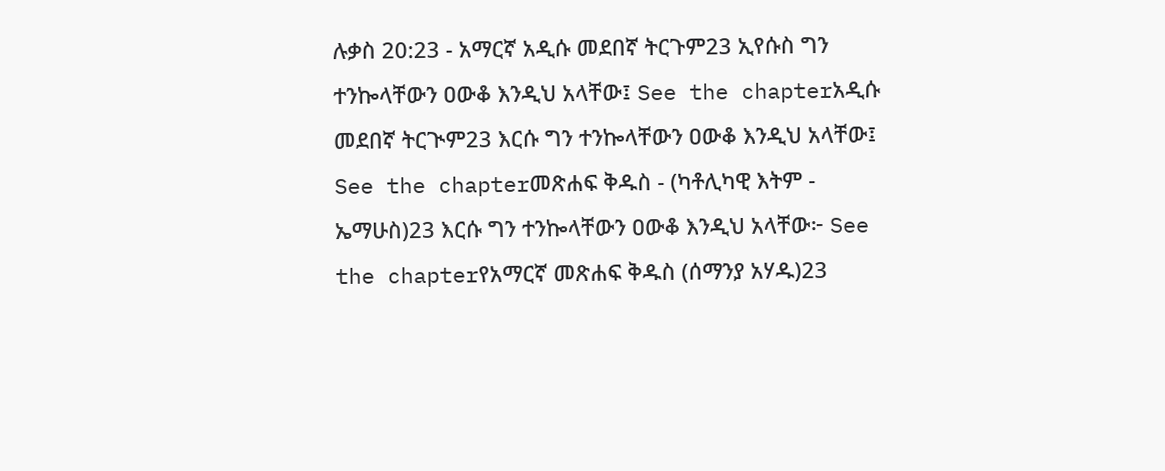ሉቃስ 20:23 - አማርኛ አዲሱ መደበኛ ትርጉም23 ኢየሱስ ግን ተንኰላቸውን ዐውቆ እንዲህ አላቸው፤ See the chapterአዲሱ መደበኛ ትርጒም23 እርሱ ግን ተንኰላቸውን ዐውቆ እንዲህ አላቸው፤ See the chapterመጽሐፍ ቅዱስ - (ካቶሊካዊ እትም - ኤማሁስ)23 እርሱ ግን ተንኰላቸውን ዐውቆ እንዲህ አላቸው፦ See the chapterየአማርኛ መጽሐፍ ቅዱስ (ሰማንያ አሃዱ)23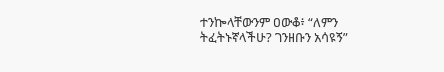ተንኰላቸውንም ዐውቆ፥ “ለምን ትፈትኑኛላችሁ? ገንዘቡን አሳዩኝ”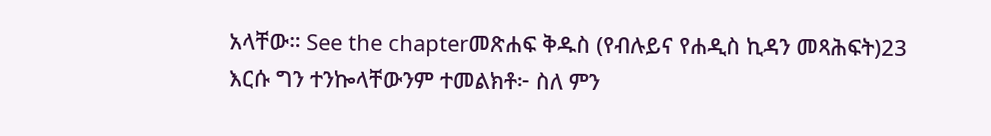አላቸው። See the chapterመጽሐፍ ቅዱስ (የብሉይና የሐዲስ ኪዳን መጻሕፍት)23 እርሱ ግን ተንኰላቸውንም ተመልክቶ፦ ስለ ምን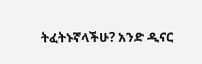ትፈትኑኛላችሁ? አንድ ዲናር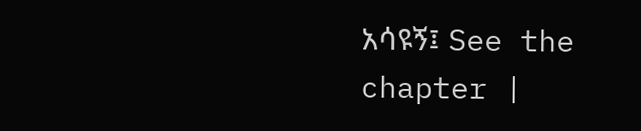አሳዩኝ፤ See the chapter |